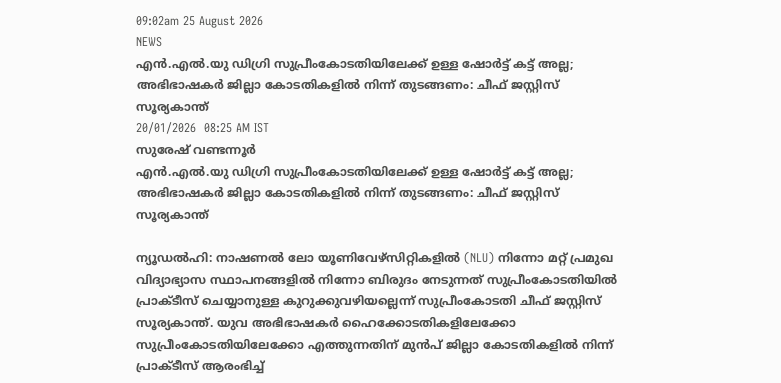09:02am 25 August 2026
NEWS
എൻ.എൽ.യു ഡിഗ്രി സുപ്രീംകോടതിയിലേക്ക് ഉള്ള ഷോർട്ട് കട്ട് അല്ല; അഭിഭാഷകർ ജില്ലാ കോടതികളിൽ നിന്ന് തുടങ്ങണം: ചീഫ് ജസ്റ്റിസ് സൂര്യകാന്ത്
20/01/2026  08:25 AM IST
സുരേഷ് വണ്ടന്നൂർ
എൻ.എൽ.യു ഡിഗ്രി സുപ്രീംകോടതിയിലേക്ക് ഉള്ള ഷോർട്ട് കട്ട് അല്ല; അഭിഭാഷകർ ജില്ലാ കോടതികളിൽ നിന്ന് തുടങ്ങണം: ചീഫ് ജസ്റ്റിസ് സൂര്യകാന്ത്

ന്യൂഡൽഹി: നാഷണൽ ലോ യൂണിവേഴ്സിറ്റികളിൽ (NLU) നിന്നോ മറ്റ് പ്രമുഖ വിദ്യാഭ്യാസ സ്ഥാപനങ്ങളിൽ നിന്നോ ബിരുദം നേടുന്നത് സുപ്രീംകോടതിയിൽ പ്രാക്ടീസ് ചെയ്യാനുള്ള കുറുക്കുവഴിയല്ലെന്ന് സുപ്രീംകോടതി ചീഫ് ജസ്റ്റിസ് സൂര്യകാന്ത്. യുവ അഭിഭാഷകർ ഹൈക്കോടതികളിലേക്കോ സുപ്രീംകോടതിയിലേക്കോ എത്തുന്നതിന് മുൻപ് ജില്ലാ കോടതികളിൽ നിന്ന് പ്രാക്ടീസ് ആരംഭിച്ച്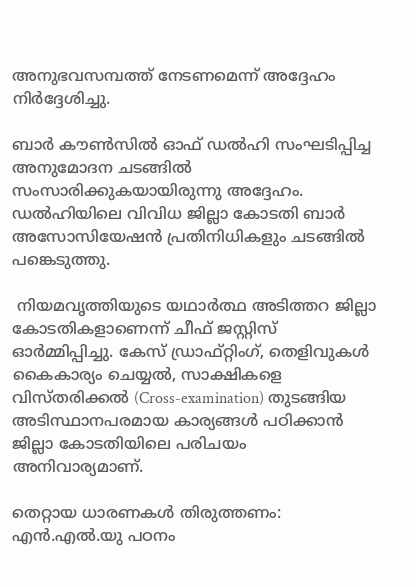അനുഭവസമ്പത്ത് നേടണമെന്ന് അദ്ദേഹം നിർദ്ദേശിച്ചു.

ബാർ കൗൺസിൽ ഓഫ് ഡൽഹി സംഘടിപ്പിച്ച അനുമോദന ചടങ്ങിൽ സംസാരിക്കുകയായിരുന്നു അദ്ദേഹം. ഡൽഹിയിലെ വിവിധ ജില്ലാ കോടതി ബാർ അസോസിയേഷൻ പ്രതിനിധികളും ചടങ്ങിൽ പങ്കെടുത്തു.

 നിയമവൃത്തിയുടെ യഥാർത്ഥ അടിത്തറ ജില്ലാ കോടതികളാണെന്ന് ചീഫ് ജസ്റ്റിസ് ഓർമ്മിപ്പിച്ചു. കേസ് ഡ്രാഫ്റ്റിംഗ്, തെളിവുകൾ കൈകാര്യം ചെയ്യൽ, സാക്ഷികളെ വിസ്തരിക്കൽ (Cross-examination) തുടങ്ങിയ അടിസ്ഥാനപരമായ കാര്യങ്ങൾ പഠിക്കാൻ ജില്ലാ കോടതിയിലെ പരിചയം അനിവാര്യമാണ്.

തെറ്റായ ധാരണകൾ തിരുത്തണം: എൻ.എൽ.യു പഠനം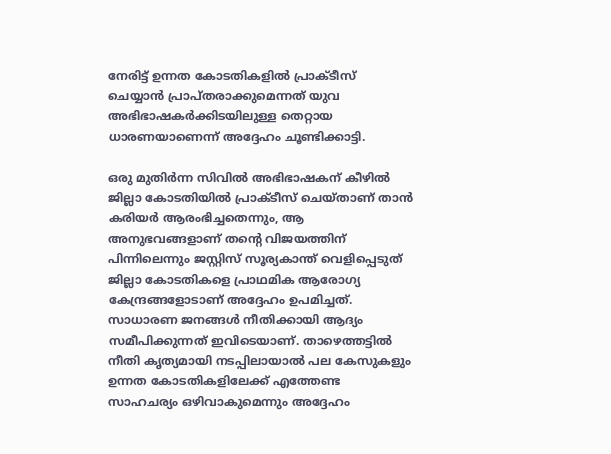നേരിട്ട് ഉന്നത കോടതികളിൽ പ്രാക്ടീസ് ചെയ്യാൻ പ്രാപ്തരാക്കുമെന്നത് യുവ അഭിഭാഷകർക്കിടയിലുള്ള തെറ്റായ ധാരണയാണെന്ന് അദ്ദേഹം ചൂണ്ടിക്കാട്ടി.

ഒരു മുതിർന്ന സിവിൽ അഭിഭാഷകന് കീഴിൽ ജില്ലാ കോടതിയിൽ പ്രാക്ടീസ് ചെയ്താണ് താൻ കരിയർ ആരംഭിച്ചതെന്നും, ആ അനുഭവങ്ങളാണ് തന്റെ വിജയത്തിന് പിന്നിലെന്നും ജസ്റ്റിസ് സൂര്യകാന്ത് വെളിപ്പെടുത് ജില്ലാ കോടതികളെ പ്രാഥമിക ആരോഗ്യ കേന്ദ്രങ്ങളോടാണ് അദ്ദേഹം ഉപമിച്ചത്. സാധാരണ ജനങ്ങൾ നീതിക്കായി ആദ്യം സമീപിക്കുന്നത് ഇവിടെയാണ്. താഴെത്തട്ടിൽ നീതി കൃത്യമായി നടപ്പിലായാൽ പല കേസുകളും ഉന്നത കോടതികളിലേക്ക് എത്തേണ്ട സാഹചര്യം ഒഴിവാകുമെന്നും അദ്ദേഹം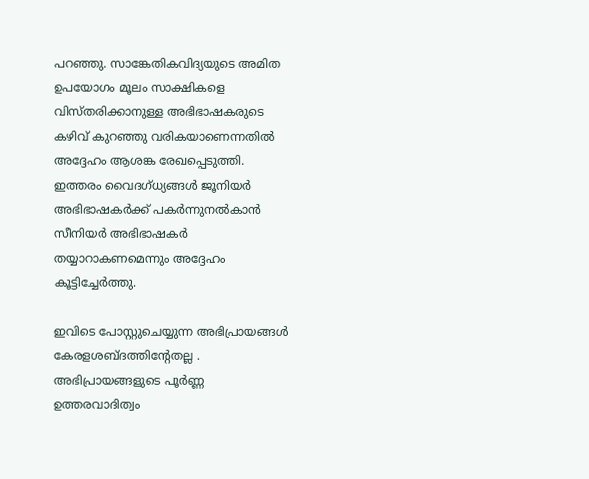പറഞ്ഞു. സാങ്കേതികവിദ്യയുടെ അമിത ഉപയോഗം മൂലം സാക്ഷികളെ വിസ്തരിക്കാനുള്ള അഭിഭാഷകരുടെ കഴിവ് കുറഞ്ഞു വരികയാണെന്നതിൽ അദ്ദേഹം ആശങ്ക രേഖപ്പെടുത്തി. ഇത്തരം വൈദഗ്ധ്യങ്ങൾ ജൂനിയർ അഭിഭാഷകർക്ക് പകർന്നുനൽകാൻ സീനിയർ അഭിഭാഷകർ തയ്യാറാകണമെന്നും അദ്ദേഹം കൂട്ടിച്ചേർത്തു.

ഇവിടെ പോസ്റ്റുചെയ്യുന്ന അഭിപ്രായങ്ങള്‍ കേരളശബ്‌ദത്തിന്റേതല്ല . അഭിപ്രായങ്ങളുടെ പൂര്‍ണ്ണ ഉത്തരവാദിത്വം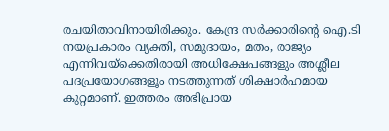രചയിതാവിനായിരിക്കും. കേന്ദ്ര സർക്കാരിന്റെ ഐ.ടി നയപ്രകാരം വ്യക്തി, സമുദായം, മതം, രാജ്യം എന്നിവയ്ക്കെതിരായി അധിക്ഷേപങ്ങളും അശ്ലീല പദപ്രയോഗങ്ങളൂം നടത്തുന്നത് ശിക്ഷാര്‍ഹമായ കുറ്റമാണ്. ഇത്തരം അഭിപ്രായ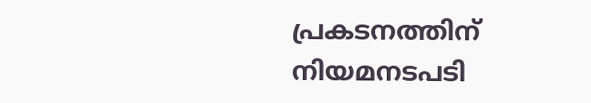പ്രകടനത്തിന് നിയമനടപടി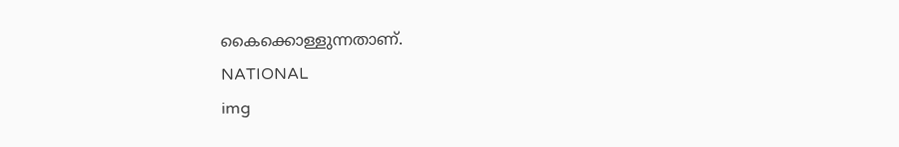കൈക്കൊള്ളുന്നതാണ്.
NATIONAL
img